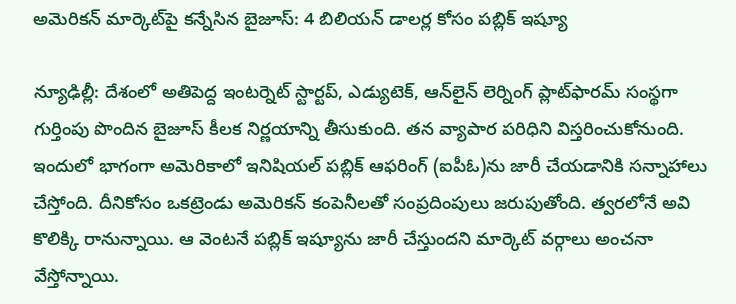అమెరికన్ మార్కెట్‌పై కన్నేసిన బైజూస్: 4 బిలియన్ డాలర్ల కోసం పబ్లిక్ ఇష్యూ

న్యూఢిల్లీ: దేశంలో అతిపెద్ద ఇంటర్నెట్ స్టార్టప్, ఎడ్యుటెక్‌, ఆన్‌లైన్ లెర్నింగ్ ప్లాట్‌ఫారమ్‌ సంస్థగా గుర్తింపు పొందిన బైజూస్‌ కీలక నిర్ణయాన్ని తీసుకుంది. తన వ్యాపార పరిధిని విస్తరించుకోనుంది. ఇందులో భాగంగా అమెరికాలో ఇనిషియల్ పబ్లిక్ ఆఫరింగ్ (ఐపీఓ)ను జారీ చేయడానికి సన్నాహాలు చేస్తోంది. దీనికోసం ఒకట్రెండు అమెరికన్ కంపెనీలతో సంప్రదింపులు జరుపుతోంది. త్వరలోనే అవి కొలిక్కి రానున్నాయి. ఆ వెంటనే పబ్లిక్ ఇష్యూను జారీ చేస్తుందని మార్కెట్ వర్గాలు అంచనా వేస్తోన్నాయి.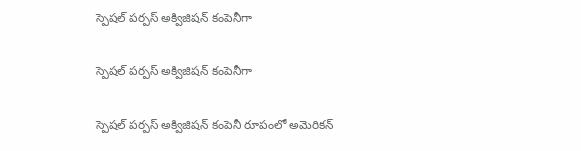స్పెషల్‌ పర్పస్‌ అక్విజిషన్‌ కంపెనీగా

స్పెషల్‌ పర్పస్‌ అక్విజిషన్‌ కంపెనీగా

స్పెషల్‌ పర్పస్‌ అక్విజిషన్‌ కంపెనీ రూపంలో అమెరికన్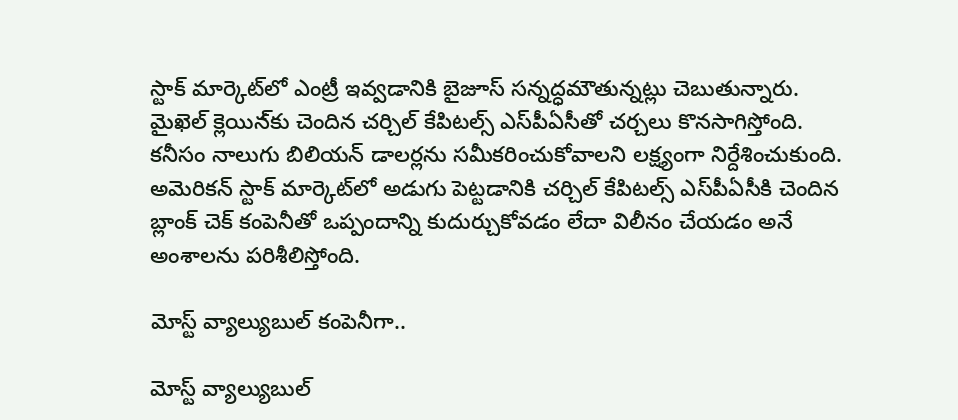స్టాక్ మార్కెట్‌లో ఎంట్రీ ఇవ్వడానికి బైజూస్ సన్నద్ధమౌతున్నట్లు చెబుతున్నారు. మైఖెల్ క్లెయిన‌్‌కు చెందిన చర్చిల్ కేపిటల్స్ ఎస్‌పీఏసీతో చర్చలు కొనసాగిస్తోంది. కనీసం నాలుగు బిలియన్ డాలర్లను సమీకరించుకోవాలని లక్ష్యంగా నిర్దేశించుకుంది. అమెరికన్ స్టాక్ మార్కెట్‌లో అడుగు పెట్టడానికి చర్చిల్ కేపిటల్స్‌ ఎస్‌పీఏసీకి చెందిన బ్లాంక్ చెక్ కంపెనీతో ఒప్పందాన్ని కుదుర్చుకోవడం లేదా విలీనం చేయడం అనే అంశాలను పరిశీలిస్తోంది.

మోస్ట్ వ్యాల్యుబుల్ కంపెనీగా..

మోస్ట్ వ్యాల్యుబుల్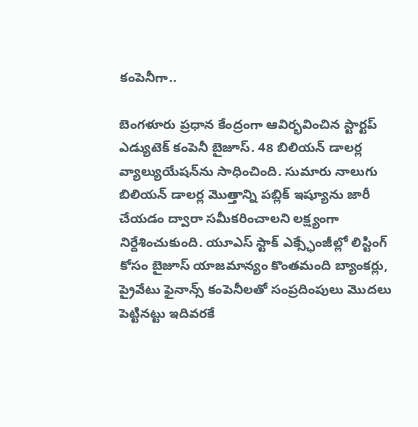కంపెనీగా..

బెంగళూరు ప్రధాన కేంద్రంగా ఆవిర్భవించిన స్టార్టప్ ఎడ్యుటెక్ కంపెనీ బైజూస్. 48 బిలియన్‌ డాలర్ల వ్యాల్యుయేషన్‌ను సాధించింది. సుమారు నాలుగు బిలియన్‌ డాలర్ల మొత్తాన్ని పబ్లిక్ ఇష్యూను జారీ చేయడం ద్వారా సమీకరించాలని లక్ష్యంగా నిర్దేశించుకుంది. యూఎస్‌ స్టాక్ ఎక్స్ఛేంజీల్లో లిస్టింగ్ కోసం బైజూస్ యాజమాన్యం కొంతమంది బ్యాంకర్లు, ప్రైవేటు ఫైనాన్స్ కంపెనీలతో సంప్రదింపులు మొదలు పెట్టినట్టు ఇదివరకే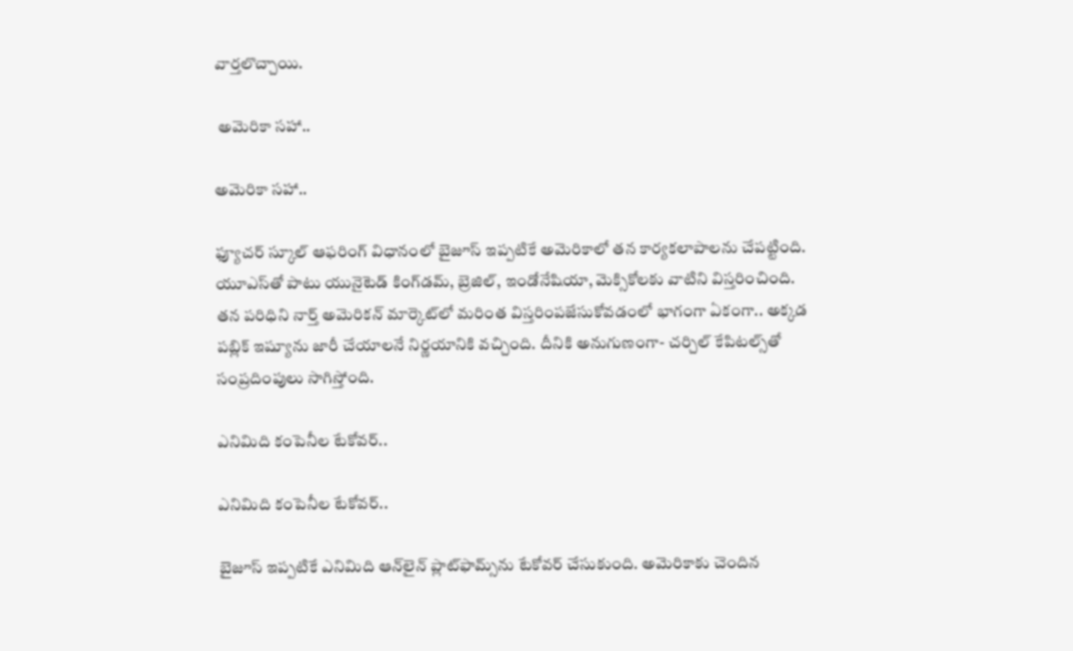వార్తలొచ్చాయి.

 అమెరికా సహా..

అమెరికా సహా..

ఫ్యూచర్ స్కూల్ ఆఫరింగ్ విధానంలో బైజూస్ ఇప్పటికే అమెరికాలో తన కార్యకలాపాలను చేపట్టింది. యూఎస్‌తో పాటు యునైటెడ్ కింగ్‌డమ్, బ్రెజిల్, ఇండోనేషియా, మెక్సికోలకు వాటిని విస్తరించింది. తన పరిధిని నార్త్ అమెరికన్ మార్కెట్‌లో మరింత విస్తరింపజేసుకోవడంలో భాగంగా ఏకంగా.. అక్కడ పబ్లిక్ ఇష్యూను జారీ చేయాలనే నిర్ణయానికి వచ్చింది. దీనికి అనుగుణంగా- చర్చిల్ కేపిటల్స్‌తో సంప్రదింపులు సాగిస్తోంది.

ఎనిమిది కంపెనీల టేకోవర్..

ఎనిమిది కంపెనీల టేకోవర్..

బైజూస్ ఇప్పటికే ఎనిమిది ఆన్‌లైన్ ప్లాట్‌ఫామ్స్‌ను టేకోవర్ చేసుకుంది. అమెరికాకు చెందిన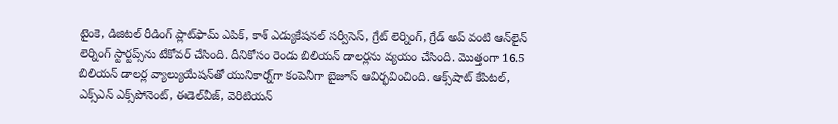టైంకె, డిజిటల్ రీడింగ్ ప్లాట్‌ఫామ్ ఎపిక్, కాశ్ ఎడ్యుకేషనల్ సర్వీసెస్, గ్రేట్ లెర్నింగ్, గ్రేడ్ అప్ వంటి ఆన్‌లైన్ లెర్నింగ్ స్టార్టప్స్‌ను టేకోవర్ చేసింది. దీనికోసం రెండు బిలియన్ డాలర్లను వ్యయం చేసింది. మొత్తంగా 16.5 బిలియన్ డాలర్ల వ్యాల్యుయేషన్‌తో యునికార్న్‌గా కంపెనీగా బైజూస్ ఆవిర్భవించింది. ఆక్స్‌షాట్ కేపిటల్, ఎక్స్ఎన్ ఎక్స్‌పోనెంట్, ఈడెల్‌వీజ్, వెరిటియన్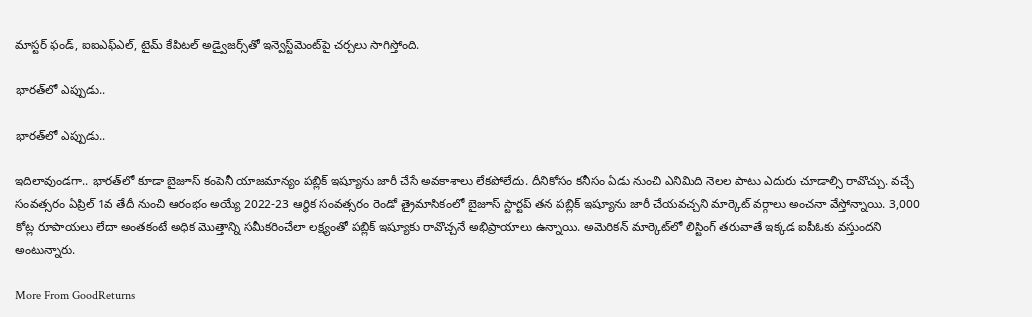మాస్టర్ ఫండ్, ఐఐఎఫ్ఎల్, టైమ్ కేపిటల్ అడ్వైజర్స్‌తో ఇన్వెస్ట్‌మెంట్‌పై చర్చలు సాగిస్తోంది.

భారత్‌లో ఎప్పుడు..

భారత్‌లో ఎప్పుడు..

ఇదిలావుండగా.. భారత్‌లో కూడా బైజూస్ కంపెనీ యాజమాన్యం పబ్లిక్ ఇష్యూను జారీ చేసే అవకాశాలు లేకపోలేదు. దీనికోసం కనీసం ఏడు నుంచి ఎనిమిది నెలల పాటు ఎదురు చూడాల్సి రావొచ్చు. వచ్చే సంవత్సరం ఏప్రిల్ 1వ తేదీ నుంచి ఆరంభం అయ్యే 2022-23 ఆర్థిక సంవత్సరం రెండో త్రైమాసికంలో బైజూస్ స్టార్టప్ తన పబ్లిక్ ఇష్యూను జారీ చేయవచ్చని మార్కెట్ వర్గాలు అంచనా వేస్తోన్నాయి. 3,000 కోట్ల రూపాయలు లేదా అంతకంటే అధిక మొత్తాన్ని సమీకరించేలా లక్ష్యంతో పబ్లిక్ ఇష్యూకు రావొచ్చనే అభిప్రాయాలు ఉన్నాయి. అమెరికన్ మార్కెట్‌లో లిస్టింగ్ తరువాతే ఇక్కడ ఐపీఓకు వస్తుందని అంటున్నారు.

More From GoodReturns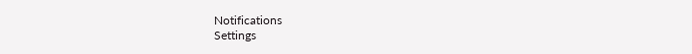Notifications
Settings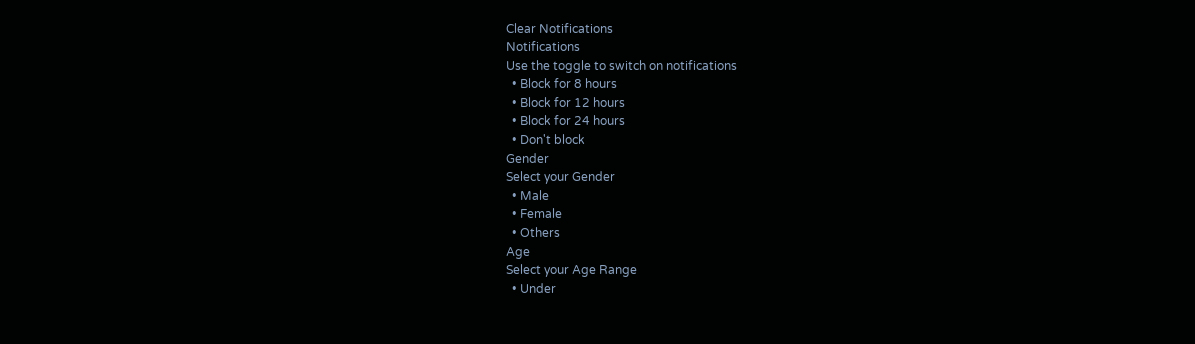Clear Notifications
Notifications
Use the toggle to switch on notifications
  • Block for 8 hours
  • Block for 12 hours
  • Block for 24 hours
  • Don't block
Gender
Select your Gender
  • Male
  • Female
  • Others
Age
Select your Age Range
  • Under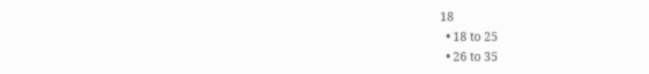18
  • 18 to 25
  • 26 to 35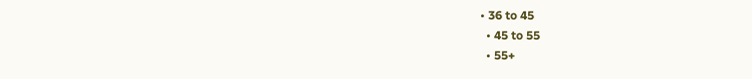• 36 to 45
  • 45 to 55
  • 55+